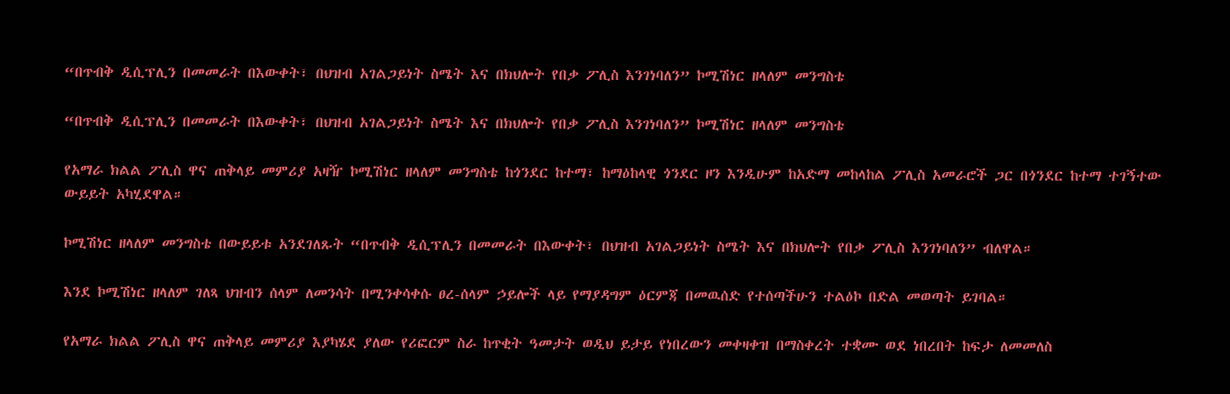“በጥብቅ ዲሲፕሊን በመመራት በእውቀት፣ በህዝብ አገልጋይነት ስሜት እና በክህሎት የበቃ ፖሊስ እንገነባለን” ኮሚሽነር ዘላለም መንግስቴ

“በጥብቅ ዲሲፕሊን በመመራት በእውቀት፣ በህዝብ አገልጋይነት ስሜት እና በክህሎት የበቃ ፖሊስ እንገነባለን” ኮሚሽነር ዘላለም መንግስቴ

የአማራ ክልል ፖሊስ ዋና ጠቅላይ መምሪያ አዛዥ ኮሚሽነር ዘላለም መንግስቴ ከጎንደር ከተማ፣ ከማዕከላዊ ጎንደር ዞን እንዲሁም ከአድማ መከላከል ፖሊስ አመራሮች ጋር በጎንደር ከተማ ተገኝተው ውይይት አካሂደዋል።

ኮሚሽነር ዘላለም መንግስቴ በውይይቱ አንደገለጹት “በጥብቅ ዲሲፕሊን በመመራት በእውቀት፣ በህዝብ አገልጋይነት ስሜት እና በክህሎት የበቃ ፖሊስ እንገነባለን” ብለዋል።

እንደ ኮሚሽነር ዘላለም ገለጻ ህዝብን ሰላም ለመንሳት በሚንቀሳቀሱ ፀረ-ሰላም ኃይሎች ላይ የማያዳግም ዕርምጃ በመዉሰድ የተሰጣችሁን ተልዕኮ በድል መወጣት ይገባል።

የአማራ ክልል ፖሊስ ዋና ጠቅላይ መምሪያ እያካሄደ ያለው የሪፎርም ስራ ከጥቂት ዓመታት ወዲህ ይታይ የነበረውን መቀዛቀዝ በማስቀረት ተቋሙ ወደ ነበረበት ከፍታ ለመመለስ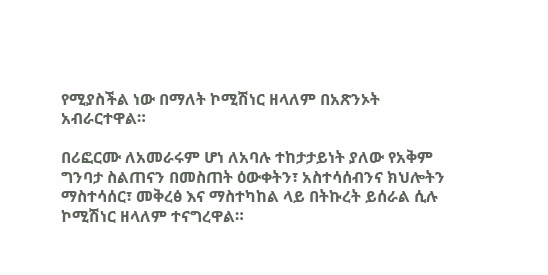የሚያስችል ነው በማለት ኮሚሽነር ዘላለም በአጽንኦት አብራርተዋል።

በሪፎርሙ ለአመራሩም ሆነ ለአባሉ ተከታታይነት ያለው የአቅም ግንባታ ስልጠናን በመስጠት ዕውቀትን፣ አስተሳሰብንና ክህሎትን ማስተሳሰር፣ መቅረፅ እና ማስተካከል ላይ በትኩረት ይሰራል ሲሉ ኮሚሽነር ዘላለም ተናግረዋል።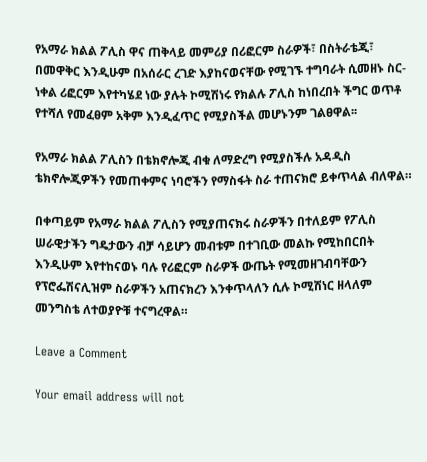የአማራ ክልል ፖሊስ ዋና ጠቅላይ መምሪያ በሪፎርም ስራዎች፣ በስትራቴጂ፣ በመዋቅር እንዲሁም በአሰራር ረገድ እያከናወናቸው የሚገኙ ተግባራት ሲመዘኑ ስር-ነቀል ሪፎርም እየተካሄደ ነው ያሉት ኮሚሽነሩ የክልሉ ፖሊስ ከነበረበት ችግር ወጥቶ የተሻለ የመፈፀም አቅም እንዲፈጥር የሚያስችል መሆኑንም ገልፀዋል፡፡

የአማራ ክልል ፖሊስን በቴክኖሎጂ ብቁ ለማድረግ የሚያስችሉ አዳዲስ ቴክኖሎጂዎችን የመጠቀምና ነባሮችን የማስፋት ስራ ተጠናክሮ ይቀጥላል ብለዋል።

በቀጣይም የአማራ ክልል ፖሊስን የሚያጠናክሩ ስራዎችን በተለይም የፖሊስ ሠራዊታችን ግዴታውን ብቻ ሳይሆን መብቱም በተገቢው መልኩ የሚከበርበት እንዲሁም እየተከናወኑ ባሉ የሪፎርም ስራዎች ውጤት የሚመዘገብባቸውን የፕሮፌሽናሊዝም ስራዎችን አጠናክረን እንቀጥላለን ሲሉ ኮሚሽነር ዘላለም መንግስቴ ለተወያዮቹ ተናግረዋል።

Leave a Comment

Your email address will not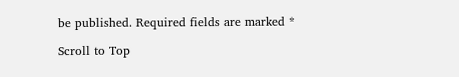be published. Required fields are marked *

Scroll to Top